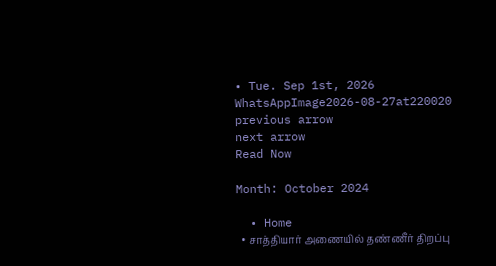• Tue. Sep 1st, 2026
WhatsAppImage2026-08-27at220020
previous arrow
next arrow
Read Now

Month: October 2024

  • Home
  • சாத்தியார் அணையில் தண்ணீர் திறப்பு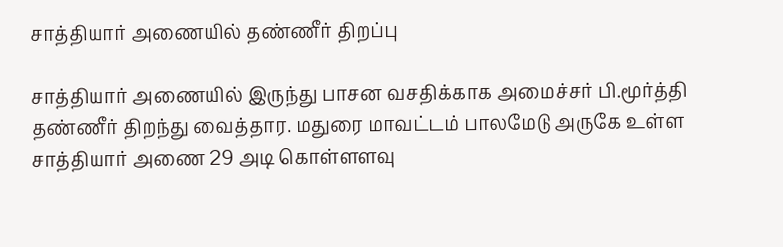சாத்தியார் அணையில் தண்ணீர் திறப்பு

சாத்தியார் அணையில் இருந்து பாசன வசதிக்காக அமைச்சர் பி.மூர்த்தி தண்ணீர் திறந்து வைத்தார. மதுரை மாவட்டம் பாலமேடு அருகே உள்ள சாத்தியார் அணை 29 அடி கொள்ளளவு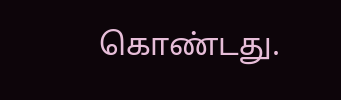கொண்டது.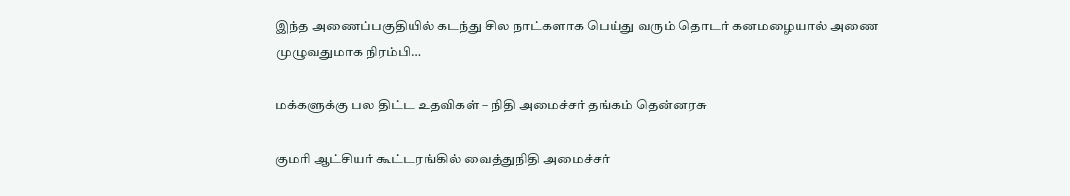இந்த அணைப்பகுதியில் கடந்து சில நாட்களாக பெய்து வரும் தொடர் கனமழையால் அணை முழுவதுமாக நிரம்பி…

மக்களுக்கு பல திட்ட உதவிகள் – நிதி அமைச்சர் தங்கம் தென்னரசு

குமரி ஆட்சியர் கூட்டரங்கில் வைத்துநிதி அமைச்சர்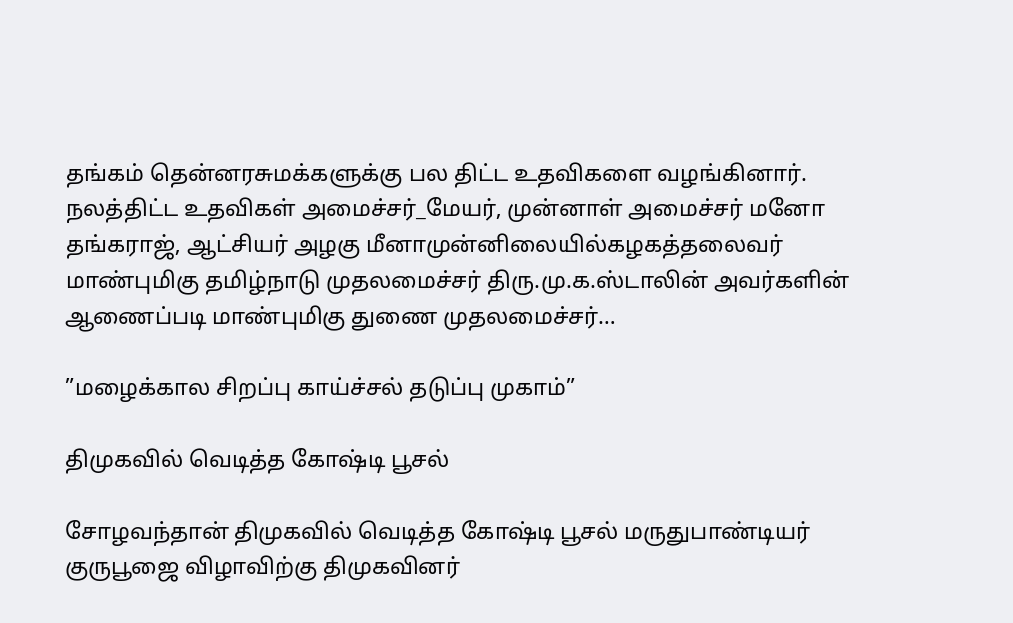தங்கம் தென்னரசுமக்களுக்கு பல திட்ட உதவிகளை வழங்கினார். நலத்திட்ட உதவிகள் அமைச்சர்_மேயர், முன்னாள் அமைச்சர் மனோ தங்கராஜ், ஆட்சியர் அழகு மீனாமுன்னிலையில்கழகத்தலைவர் மாண்புமிகு தமிழ்நாடு முதலமைச்சர் திரு.மு.க.ஸ்டாலின் அவர்களின் ஆணைப்படி மாண்புமிகு துணை முதலமைச்சர்…

”மழைக்கால சிறப்பு காய்ச்சல் தடுப்பு முகாம்”

திமுகவில் வெடித்த கோஷ்டி பூசல்

சோழவந்தான் திமுகவில் வெடித்த கோஷ்டி பூசல் மருதுபாண்டியர் குருபூஜை விழாவிற்கு திமுகவினர்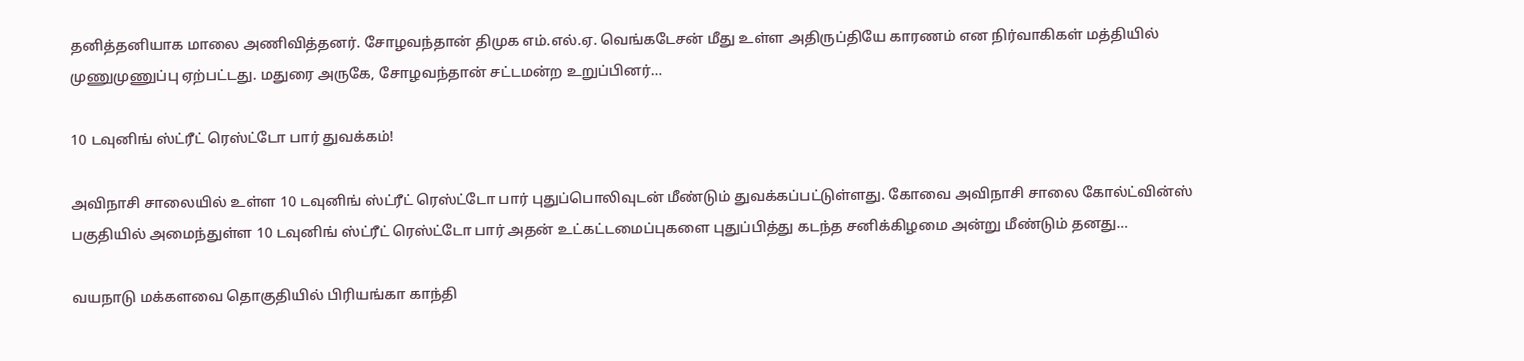தனித்தனியாக மாலை அணிவித்தனர். சோழவந்தான் திமுக எம்.எல்.ஏ. வெங்கடேசன் மீது உள்ள அதிருப்தியே காரணம் என நிர்வாகிகள் மத்தியில் முணுமுணுப்பு ஏற்பட்டது. மதுரை அருகே, சோழவந்தான் சட்டமன்ற உறுப்பினர்…

10 டவுனிங் ஸ்ட்ரீட் ரெஸ்ட்டோ பார் துவக்கம்!

அவிநாசி சாலையில் உள்ள 10 டவுனிங் ஸ்ட்ரீட் ரெஸ்ட்டோ பார் புதுப்பொலிவுடன் மீண்டும் துவக்கப்பட்டுள்ளது. கோவை அவிநாசி சாலை கோல்ட்வின்ஸ் பகுதியில் அமைந்துள்ள 10 டவுனிங் ஸ்ட்ரீட் ரெஸ்ட்டோ பார் அதன் உட்கட்டமைப்புகளை புதுப்பித்து கடந்த சனிக்கிழமை அன்று மீண்டும் தனது…

வயநாடு மக்களவை தொகுதியில் பிரியங்கா காந்தி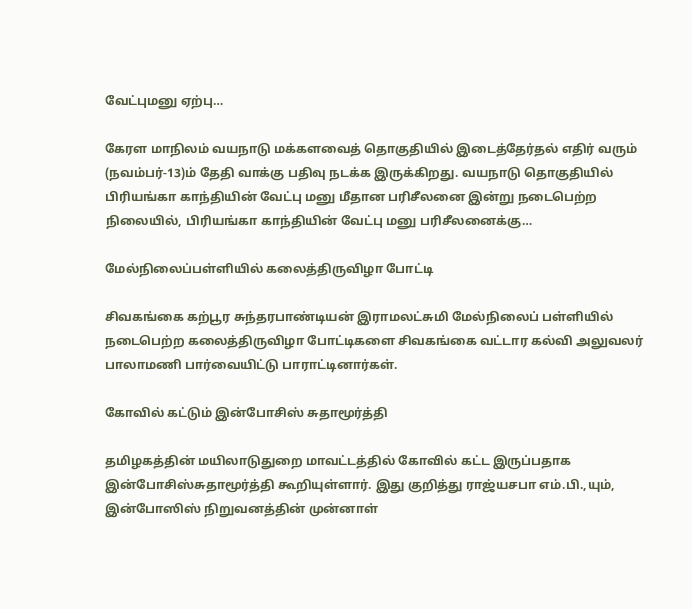வேட்புமனு ஏற்பு…

கேரள மாநிலம் வயநாடு மக்களவைத் தொகுதியில் இடைத்தேர்தல் எதிர் வரும் (நவம்பர்-13)ம் தேதி வாக்கு பதிவு நடக்க இருக்கிறது. வயநாடு தொகுதியில் பிரியங்கா காந்தியின் வேட்பு மனு மீதான பரிசீலனை இன்று நடைபெற்ற நிலையில், பிரியங்கா காந்தியின் வேட்பு மனு பரிசீலனைக்கு…

மேல்நிலைப்பள்ளியில் கலைத்திருவிழா போட்டி

சிவகங்கை கற்பூர சுந்தரபாண்டியன் இராமலட்சுமி மேல்நிலைப் பள்ளியில் நடைபெற்ற கலைத்திருவிழா போட்டிகளை சிவகங்கை வட்டார கல்வி அலுவலர் பாலாமணி பார்வையிட்டு பாராட்டினார்கள்.

கோவில் கட்டும் இன்போசிஸ் சுதாமூர்த்தி

தமிழகத்தின் மயிலாடுதுறை மாவட்டத்தில் கோவில் கட்ட இருப்பதாக இன்போசிஸ்சுதாமூர்த்தி கூறியுள்ளார். இது குறித்து ராஜ்யசபா எம்.பி.,யும், இன்போஸிஸ் நிறுவனத்தின் முன்னாள்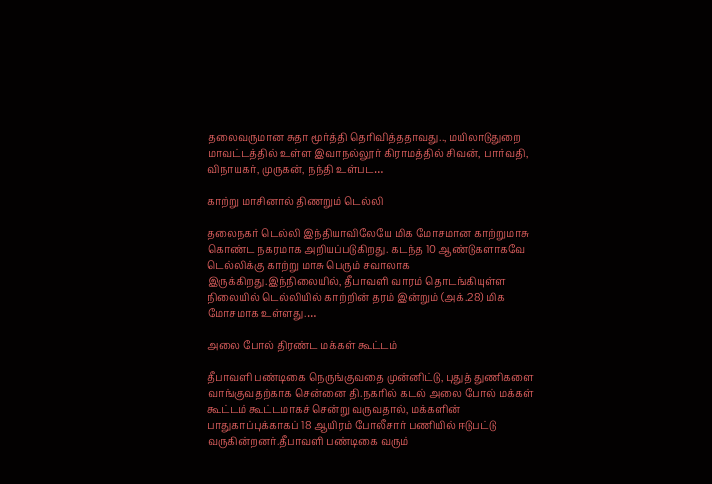தலைவருமான சுதா மூர்த்தி தெரிவித்ததாவது.., மயிலாடுதுறை மாவட்டத்தில் உள்ள இவாநல்லூர் கிராமத்தில் சிவன், பார்வதி, விநாயகர், முருகன், நந்தி உள்பட…

காற்று மாசினால் திணறும் டெல்லி

தலைநகர் டெல்லி இந்தியாவிலேயே மிக மோசமான காற்றுமாசு கொண்ட நகரமாக அறியப்படுகிறது. கடந்த 10 ஆண்டுகளாகவே டெல்லிக்கு காற்று மாசு பெரும் சவாலாக இருக்கிறது.இந்நிலையில், தீபாவளி வாரம் தொடங்கியுள்ள நிலையில் டெல்லியில் காற்றின் தரம் இன்றும் (அக்.28) மிக மோசமாக உள்ளது.…

அலை போல் திரண்ட மக்கள் கூட்டம்

தீபாவளி பண்டிகை நெருங்குவதை முன்னிட்டு, புதுத் துணிகளை வாங்குவதற்காக சென்னை தி.நகரில் கடல் அலை போல் மக்கள் கூட்டம் கூட்டமாகச் சென்று வருவதால், மக்களின் பாதுகாப்புக்காகப் 18 ஆயிரம் போலீசார் பணியில் ஈடுபட்டு வருகின்றனர்.தீபாவளி பண்டிகை வரும்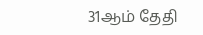31ஆம் தேதி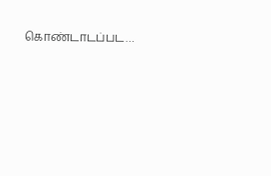கொண்டாடப்பட…